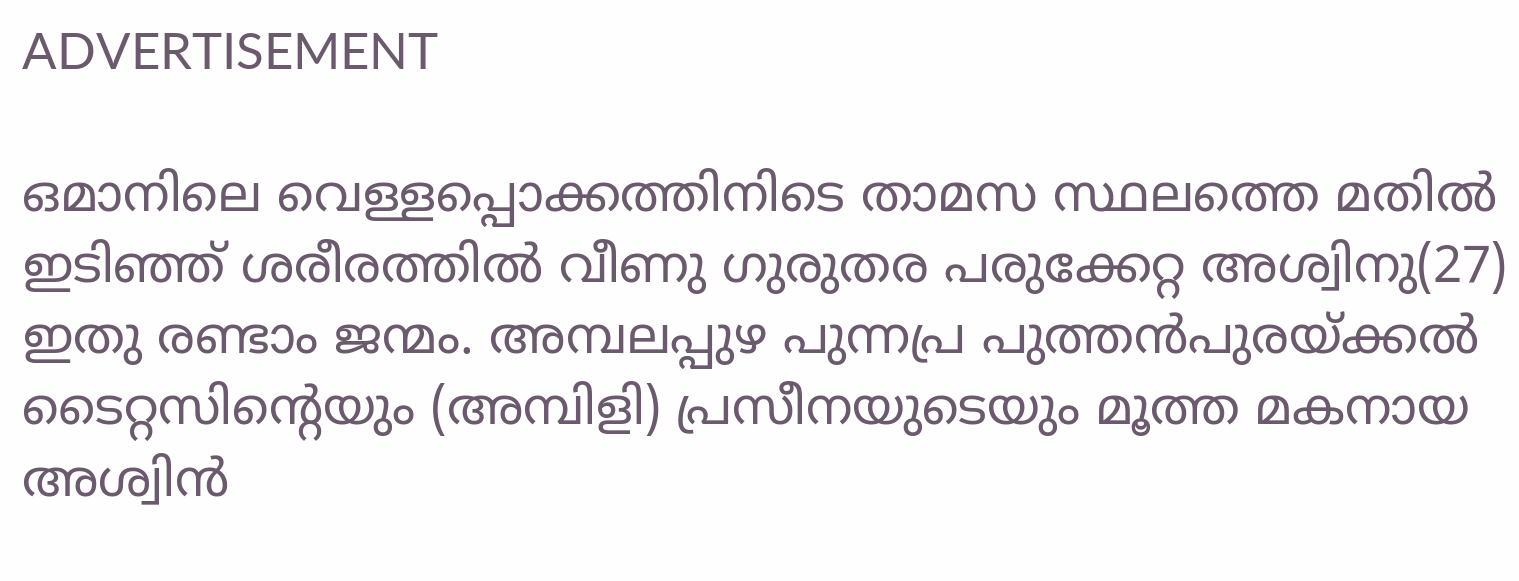ADVERTISEMENT

ഒമാനിലെ വെള്ളപ്പൊക്കത്തിനിടെ താമസ സ്ഥലത്തെ മതിൽ ഇടിഞ്ഞ് ശരീരത്തിൽ വീണു ഗുരുതര പരുക്കേറ്റ അശ്വിനു(27) ഇതു രണ്ടാം ജന്മം. അമ്പലപ്പുഴ പുന്നപ്ര പുത്തൻപുരയ്ക്കൽ ടൈറ്റസിന്റെയും (അമ്പിളി) പ്രസീനയുടെയും മൂത്ത മകനായ അശ്വിൻ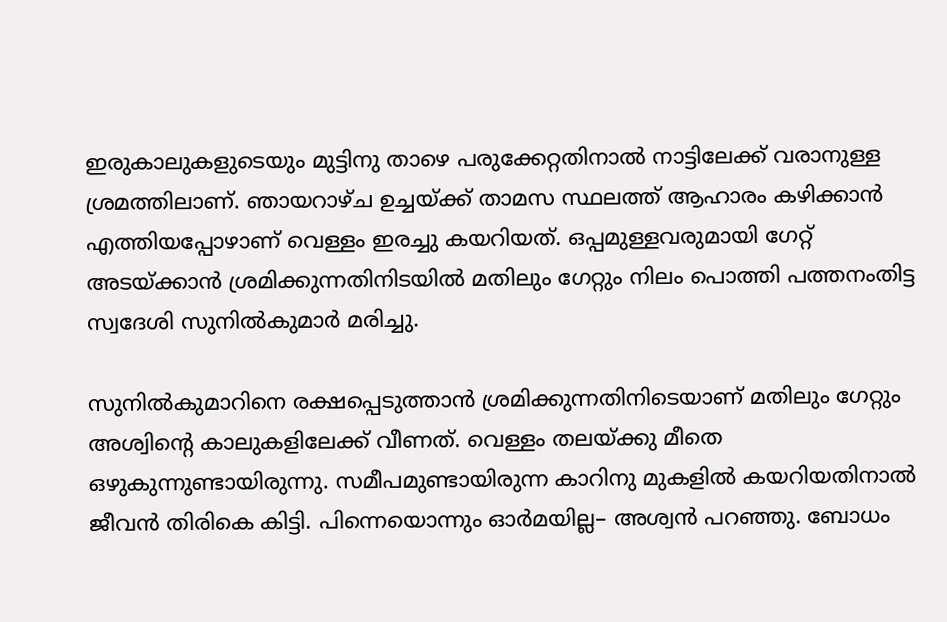ഇരുകാലുകളുടെയും മുട്ടിനു താഴെ പരുക്കേറ്റതിനാൽ നാട്ടിലേക്ക് വരാനുള്ള ശ്രമത്തിലാണ്. ഞായറാഴ്ച ഉച്ചയ്ക്ക് താമസ സ്ഥലത്ത് ആഹാരം കഴിക്കാൻ എത്തിയപ്പോഴാണ് വെള്ളം ഇരച്ചു കയറിയത്. ഒപ്പമുള്ളവരുമായി ഗേറ്റ് അടയ്ക്കാൻ ശ്രമിക്കുന്നതിനിടയിൽ മതിലും ഗേറ്റും നിലം പൊത്തി പത്തനംതിട്ട സ്വദേശി സുനിൽകുമാർ മരിച്ചു.

സുനിൽകുമാറിനെ രക്ഷപ്പെടുത്താൻ ശ്രമിക്കുന്നതിനിടെയാണ് മതിലും ഗേറ്റും അശ്വിന്റെ കാലുകളിലേക്ക് വീണത്. വെള്ളം തലയ്ക്കു മീതെ ഒഴുകുന്നുണ്ടായിരുന്നു. സമീപമുണ്ടായിരുന്ന കാറിനു മുകളിൽ കയറിയതിനാൽ ജീവൻ തിരികെ കിട്ടി. പിന്നെയൊന്നും ഓർമയില്ല– അശ്വൻ പറഞ്ഞു. ബോധം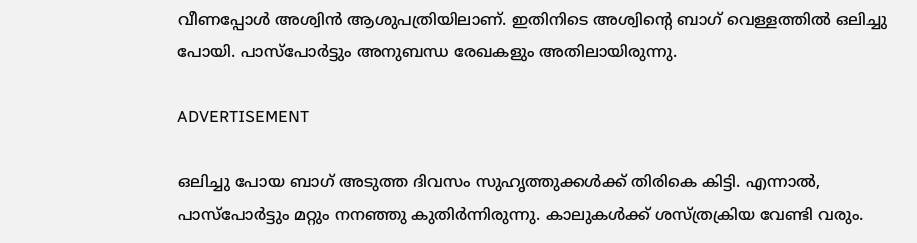വീണപ്പോൾ അശ്വിൻ ആശുപത്രിയിലാണ്. ഇതിനിടെ അശ്വിന്റെ ബാഗ് വെള്ളത്തിൽ ഒലിച്ചു പോയി. പാസ്പോർട്ടും അനുബന്ധ രേഖകളും അതിലായിരുന്നു.

ADVERTISEMENT

ഒലിച്ചു പോയ ബാഗ് അടുത്ത ദിവസം സുഹൃത്തുക്കൾക്ക് തിരികെ കിട്ടി. എന്നാൽ, പാസ്പോർട്ടും മറ്റും നനഞ്ഞു കുതിർന്നിരുന്നു. കാലുകൾക്ക് ശസ്ത്രക്രിയ വേണ്ടി വരും.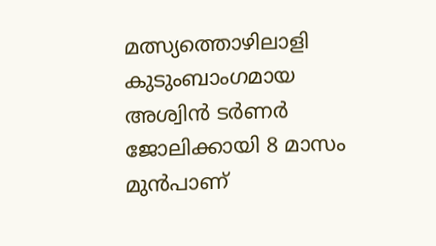മത്സ്യത്തൊഴിലാളി കുടുംബാംഗമായ അശ്വിൻ ടർണർ ജോലിക്കായി 8 മാസം മുൻപാണ്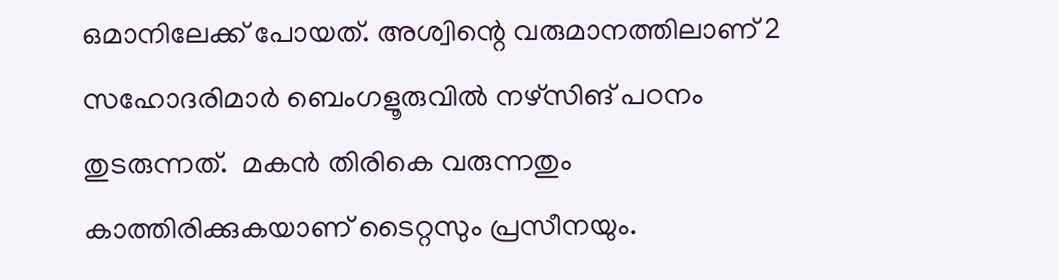ഒമാനിലേക്ക് പോയത്. അശ്വിന്റെ വരുമാനത്തിലാണ് 2 സഹോദരിമാർ ബെംഗളൂരുവിൽ നഴ്സിങ് പഠനം തുടരുന്നത്.  മകൻ തിരികെ വരുന്നതും കാത്തിരിക്കുകയാണ് ടൈറ്റസും പ്രസീനയും.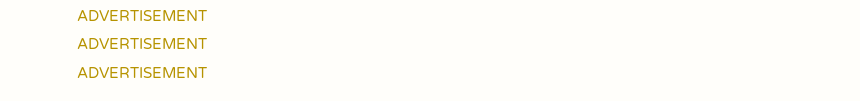ADVERTISEMENT
ADVERTISEMENT
ADVERTISEMENT